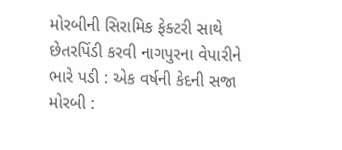મોરબીની સિરામિક ફેક્ટરી સાથે છેતરપિંડી કરવી નાગપુરના વેપારીને ભારે પડી : એક વર્ષની કેદની સજા મોરબી :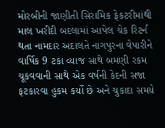મોરબીની જાણીતી સિરામિક ફેકટરીમાંથી માલ ખરીદી બદલામાં આપેલ ચેક રિટર્ન થતા નામદાર અદાલતે નાગપુરના વેપારીને વાર્ષિક 9 ટકા વ્યાજ સાથે બમણી રકમ ચૂકવવાની સાથે એક વર્ષની કેદની સજા ફટકારવા હુકમ કર્યો છે અને ચુકાદા સમયે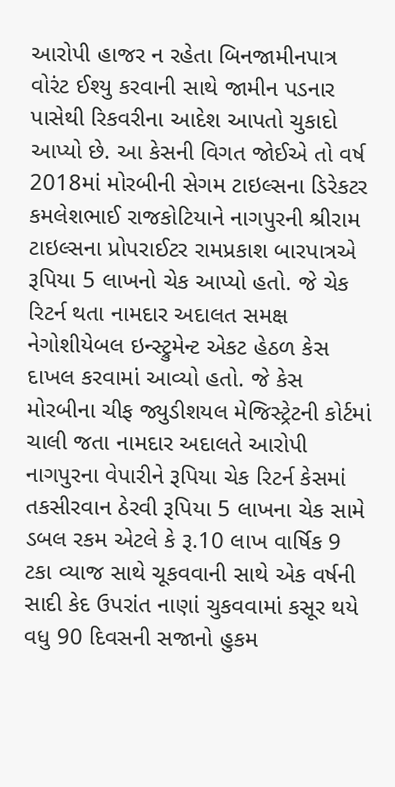આરોપી હાજર ન રહેતા બિનજામીનપાત્ર વોરંટ ઈશ્યુ કરવાની સાથે જામીન પડનાર પાસેથી રિકવરીના આદેશ આપતો ચુકાદો આપ્યો છે. આ કેસની વિગત જોઈએ તો વર્ષ 2018માં મોરબીની સેગમ ટાઇલ્સના ડિરેકટર કમલેશભાઈ રાજકોટિયાને નાગપુરની શ્રીરામ ટાઇલ્સના પ્રોપરાઈટર રામપ્રકાશ બારપાત્રએ રૂપિયા 5 લાખનો ચેક આપ્યો હતો. જે ચેક રિટર્ન થતા નામદાર અદાલત સમક્ષ નેગોશીયેબલ ઇન્સ્ટ્રુમેન્ટ એકટ હેઠળ કેસ દાખલ કરવામાં આવ્યો હતો. જે કેસ મોરબીના ચીફ જ્યુડીશયલ મેજિસ્ટ્રેટની કોર્ટમાં ચાલી જતા નામદાર અદાલતે આરોપી નાગપુરના વેપારીને રૂપિયા ચેક રિટર્ન કેસમાં તકસીરવાન ઠેરવી રૂપિયા 5 લાખના ચેક સામે ડબલ રકમ એટલે કે રૂ.10 લાખ વાર્ષિક 9 ટકા વ્યાજ સાથે ચૂકવવાની સાથે એક વર્ષની સાદી કેદ ઉપરાંત નાણાં ચુકવવામાં કસૂર થયે વધુ 90 દિવસની સજાનો હુકમ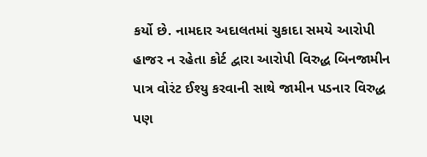કર્યો છે. નામદાર અદાલતમાં ચુકાદા સમયે આરોપી હાજર ન રહેતા કોર્ટ દ્વારા આરોપી વિરુદ્ધ બિનજામીન પાત્ર વોરંટ ઈશ્યુ કરવાની સાથે જામીન પડનાર વિરુદ્ધ પણ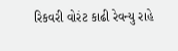રિકવરી વોરંટ કાઢી રેવન્યુ રાહે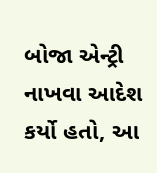બોજા એન્ટ્રી નાખવા આદેશ કર્યો હતો, આ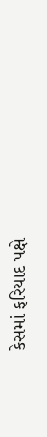કેસમાં ફરિયાદ પક્ષે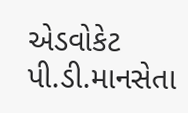એડવોકેટ પી.ડી.માનસેતા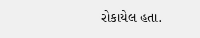રોકાયેલ હતા.